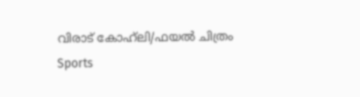വിരാട് കോഹ്‌ലി/ഫയല്‍ ചിത്രം
Sports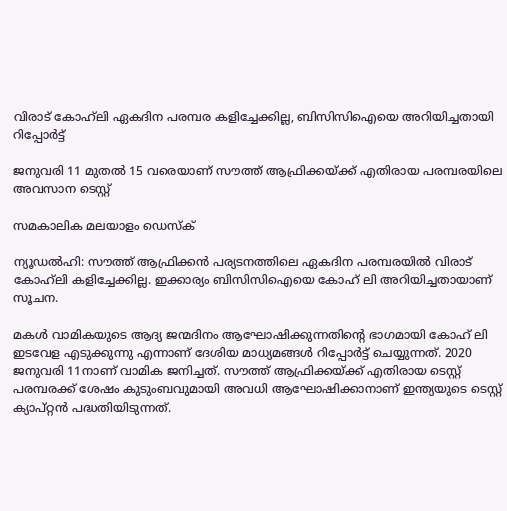വിരാട് കോഹ്‌ലി ഏകദിന പരമ്പര കളിച്ചേക്കില്ല, ബിസിസിഐയെ അറിയിച്ചതായി റിപ്പോര്‍ട്ട്

ജനുവരി 11 മുതല്‍ 15 വരെയാണ് സൗത്ത് ആഫ്രിക്കയ്ക്ക് എതിരായ പരമ്പരയിലെ അവസാന ടെസ്റ്റ്

സമകാലിക മലയാളം ഡെസ്ക്

ന്യൂഡല്‍ഹി: സൗത്ത് ആഫ്രിക്കന്‍ പര്യടനത്തിലെ ഏകദിന പരമ്പരയില്‍ വിരാട് കോഹ്‌ലി കളിച്ചേക്കില്ല. ഇക്കാര്യം ബിസിസിഐയെ കോഹ് ലി അറിയിച്ചതായാണ് സൂചന.

മകള്‍ വാമികയുടെ ആദ്യ ജന്മദിനം ആഘോഷിക്കുന്നതിന്റെ ഭാഗമായി കോഹ് ലി ഇടവേള എടുക്കുന്നു എന്നാണ് ദേശിയ മാധ്യമങ്ങള്‍ റിപ്പോര്‍ട്ട് ചെയ്യുന്നത്. 2020 ജനുവരി 11നാണ് വാമിക ജനിച്ചത്. സൗത്ത് ആഫ്രിക്കയ്ക്ക് എതിരായ ടെസ്റ്റ് പരമ്പരക്ക് ശേഷം കുടുംബവുമായി അവധി ആഘോഷിക്കാനാണ് ഇന്ത്യയുടെ ടെസ്റ്റ് ക്യാപ്റ്റന്‍ പദ്ധതിയിടുന്നത്.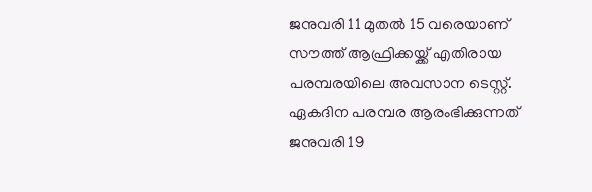ജനുവരി 11 മുതല്‍ 15 വരെയാണ് സൗത്ത് ആഫ്രിക്കയ്ക്ക് എതിരായ പരമ്പരയിലെ അവസാന ടെസ്റ്റ്. ഏകദിന പരമ്പര ആരംഭിക്കുന്നത് ജനുവരി 19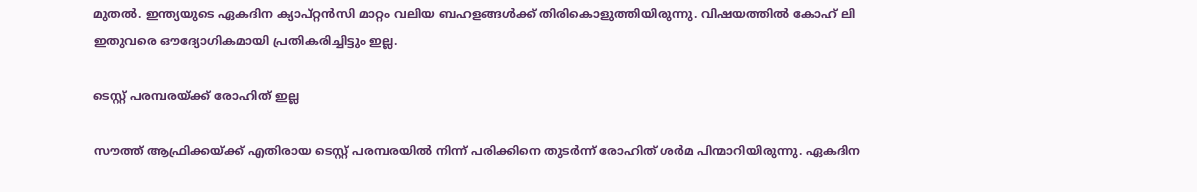മുതല്‍. ഇന്ത്യയുടെ ഏകദിന ക്യാപ്റ്റന്‍സി മാറ്റം വലിയ ബഹളങ്ങള്‍ക്ക് തിരികൊളുത്തിയിരുന്നു. വിഷയത്തില്‍ കോഹ് ലി ഇതുവരെ ഔദ്യോഗികമായി പ്രതികരിച്ചിട്ടും ഇല്ല.

ടെസ്റ്റ് പരമ്പരയ്ക്ക് രോഹിത് ഇല്ല

സൗത്ത് ആഫ്രിക്കയ്ക്ക് എതിരായ ടെസ്റ്റ് പരമ്പരയില്‍ നിന്ന് പരിക്കിനെ തുടര്‍ന്ന് രോഹിത് ശര്‍മ പിന്മാറിയിരുന്നു. ഏകദിന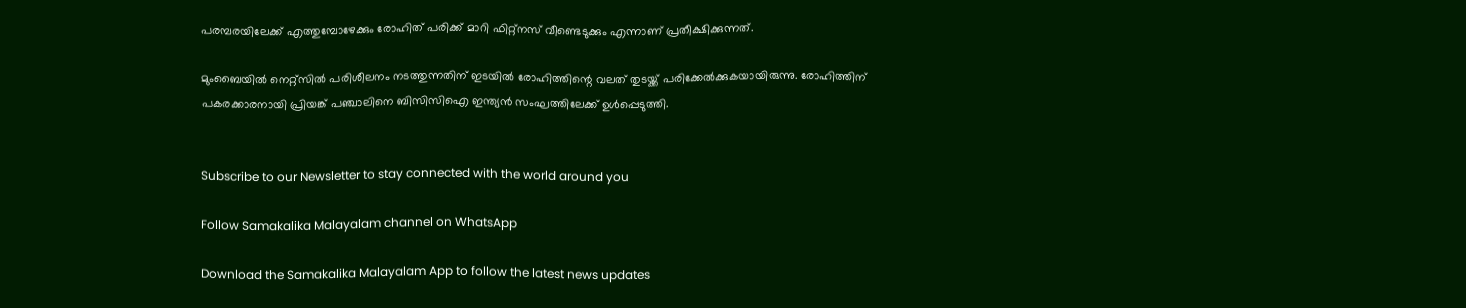പരമ്പരയിലേക്ക് എത്തുമ്പോഴേക്കും രോഹിത് പരിക്ക് മാറി ഫിറ്റ്‌നസ് വീണ്ടെടുക്കും എന്നാണ് പ്രതീക്ഷിക്കുന്നത്.

മുംബൈയില്‍ നെറ്റ്‌സില്‍ പരിശീലനം നടത്തുന്നതിന് ഇടയില്‍ രോഹിത്തിന്റെ വലത് തുടയ്ക്ക് പരിക്കേല്‍ക്കുകയായിരുന്നു. രോഹിത്തിന് പകരക്കാരനായി പ്രിയങ്ക് പഞ്ചാലിനെ ബിസിസിഐ ഇന്ത്യന്‍ സംഘത്തിലേക്ക് ഉള്‍പ്പെടുത്തി.


Subscribe to our Newsletter to stay connected with the world around you

Follow Samakalika Malayalam channel on WhatsApp

Download the Samakalika Malayalam App to follow the latest news updates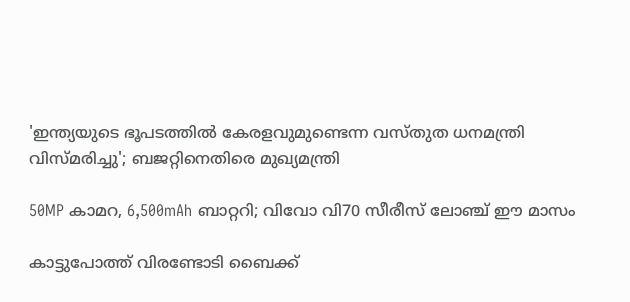'ഇന്ത്യയുടെ ഭൂപടത്തില്‍ കേരളവുമുണ്ടെന്ന വസ്തുത ധനമന്ത്രി വിസ്മരിച്ചു'; ബജറ്റിനെതിരെ മുഖ്യമന്ത്രി

50MP കാമറ, 6,500mAh ബാറ്ററി; വിവോ വി70 സീരീസ് ലോഞ്ച് ഈ മാസം

കാട്ടുപോത്ത് വിരണ്ടോടി ബൈക്ക്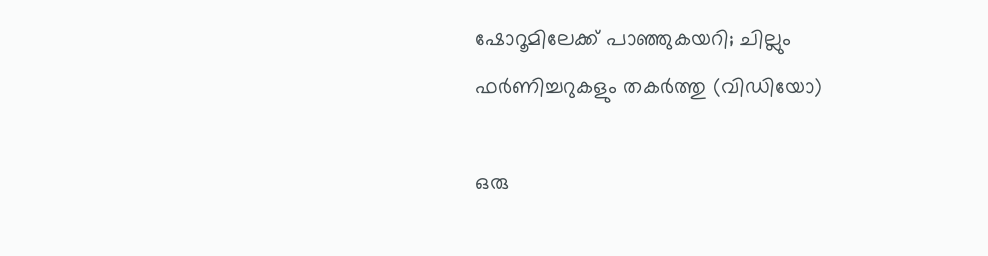ഷോറൂമിലേക്ക് പാഞ്ഞുകയറി; ചില്ലും ഫർണിച്ചറുകളും തകർത്തു (വിഡിയോ)

ഒരു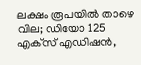ലക്ഷം രൂപയില്‍ താഴെ വില; ഡിയോ 125 എക്‌സ് എഡിഷന്‍,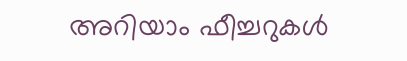അറിയാം ഫീച്ചറുകള്‍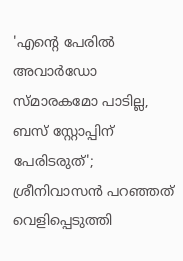'എന്റെ പേരില്‍ അവാര്‍ഡോ സ്മാരകമോ പാടില്ല, ബസ് സ്റ്റോപ്പിന് പേരിടരുത്'; ശ്രീനിവാസന്‍ പറഞ്ഞത് വെളിപ്പെടുത്തി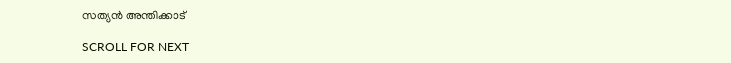സത്യന്‍ അന്തിക്കാട്

SCROLL FOR NEXT